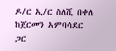ዶ/ር ኢ/ር ስለሺ በቀለ ከጀርመን አምባሳደር ጋር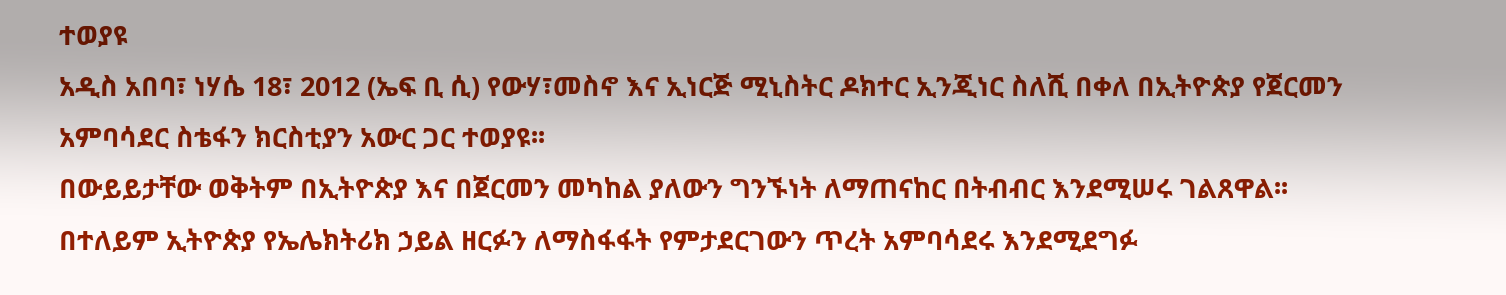ተወያዩ
አዲስ አበባ፣ ነሃሴ 18፣ 2012 (ኤፍ ቢ ሲ) የውሃ፣መስኖ እና ኢነርጅ ሚኒስትር ዶክተር ኢንጂነር ስለሺ በቀለ በኢትዮጵያ የጀርመን አምባሳደር ስቴፋን ክርስቲያን አውር ጋር ተወያዩ፡፡
በውይይታቸው ወቅትም በኢትዮጵያ እና በጀርመን መካከል ያለውን ግንኙነት ለማጠናከር በትብብር እንደሚሠሩ ገልጸዋል፡፡
በተለይም ኢትዮጵያ የኤሌክትሪክ ኃይል ዘርፉን ለማስፋፋት የምታደርገውን ጥረት አምባሳደሩ እንደሚደግፉ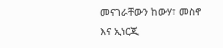መናገራቸውን ከውሃ፣ መስኖ እና ኢነርጂ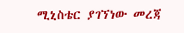ሚኒስቴር ያገኘነው መረጃ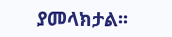ያመላክታል፡፡